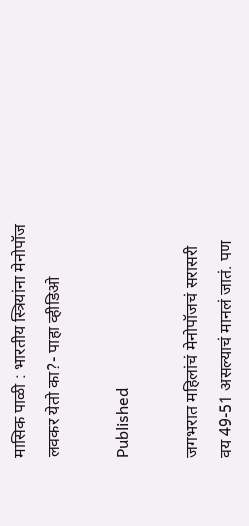मासिक पाळी : भारतीय स्त्रियांना मेनोपॉज लवकर येतो का?- पाहा व्हीडिओ

Published

जगभरात महिलांचं मेनोपॉजचं सरासरी वय 49-51 असल्याचं मानलं जातं. पण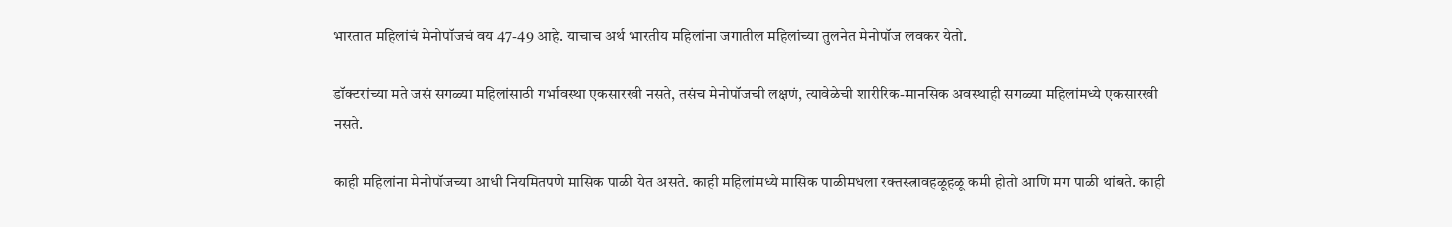भारतात महिलांचं मेनोपॉजचं वय 47-49 आहे. याचाच अर्थ भारतीय महिलांना जगातील महिलांच्या तुलनेत मेनोपॉज लवकर येतो.

डॉक्टरांच्या मते जसं सगळ्या महिलांसाठी गर्भावस्था एकसारखी नसते, तसंच मेनोपॉजची लक्षणं, त्यावेळेची शारीरिक-मानसिक अवस्थाही सगळ्या महिलांमध्ये एकसारखी नसते.

काही महिलांना मेनोपॉजच्या आधी नियमितपणे मासिक पाळी येत असते. काही महिलांमध्ये मासिक पाळीमधला रक्तस्त्रावहळूहळू कमी होतो आणि मग पाळी थांबते. काही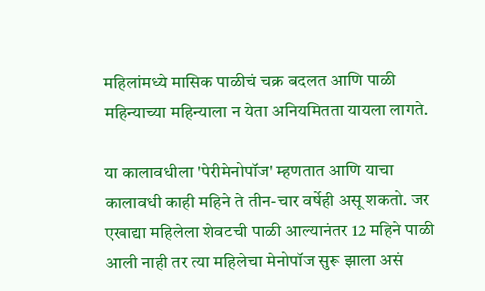महिलांमध्ये मासिक पाळीचं चक्र बदलत आणि पाळी महिन्याच्या महिन्याला न येता अनियमितता यायला लागते.

या कालावधीला 'पेरीमेनोपॉज' म्हणतात आणि याचा कालावधी काही महिने ते तीन-चार वर्षेही असू शकतो. जर एखाद्या महिलेला शेवटची पाळी आल्यानंतर 12 महिने पाळी आली नाही तर त्या महिलेचा मेनोपॉज सुरू झाला असं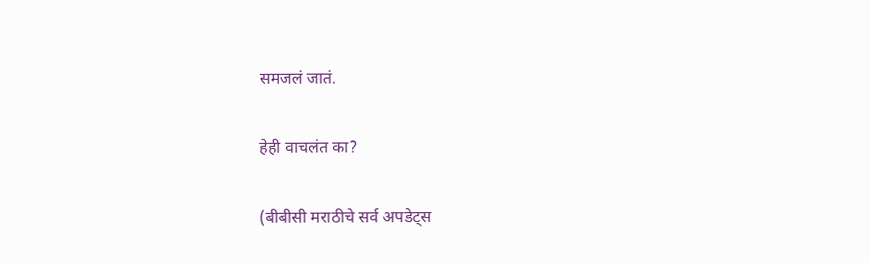समजलं जातं.

हेही वाचलंत का?

(बीबीसी मराठीचे सर्व अपडेट्स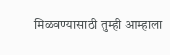मिळवण्यासाठी तुम्ही आम्हाला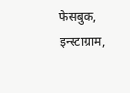फेसबुक, इन्स्टाग्राम,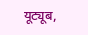यूट्यूब,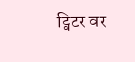ट्विटर वर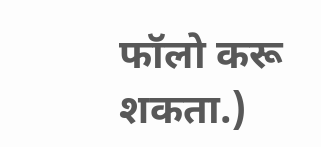फॉलो करू शकता.)